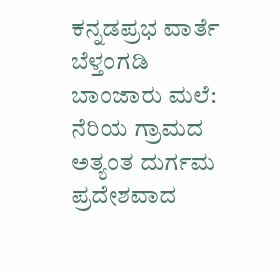ಕನ್ನಡಪ್ರಭ ವಾರ್ತೆ ಬೆಳ್ತಂಗಡಿ
ಬಾಂಜಾರು ಮಲೆ: ನೆರಿಯ ಗ್ರಾಮದ ಅತ್ಯಂತ ದುರ್ಗಮ ಪ್ರದೇಶವಾದ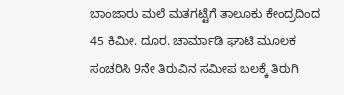ಬಾಂಜಾರು ಮಲೆ ಮತಗಟ್ಟೆಗೆ ತಾಲೂಕು ಕೇಂದ್ರದಿಂದ 45 ಕಿಮೀ. ದೂರ. ಚಾರ್ಮಾಡಿ ಘಾಟಿ ಮೂಲಕ ಸಂಚರಿಸಿ 9ನೇ ತಿರುವಿನ ಸಮೀಪ ಬಲಕ್ಕೆ ತಿರುಗಿ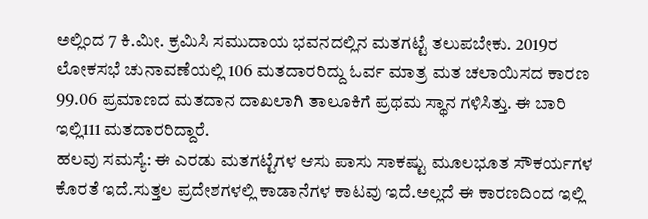ಅಲ್ಲಿಂದ 7 ಕಿ.ಮೀ. ಕ್ರಮಿಸಿ ಸಮುದಾಯ ಭವನದಲ್ಲಿನ ಮತಗಟ್ಟೆ ತಲುಪಬೇಕು. 2019ರ ಲೋಕಸಭೆ ಚುನಾವಣೆಯಲ್ಲಿ 106 ಮತದಾರರಿದ್ದು ಓರ್ವ ಮಾತ್ರ ಮತ ಚಲಾಯಿಸದ ಕಾರಣ 99.06 ಪ್ರಮಾಣದ ಮತದಾನ ದಾಖಲಾಗಿ ತಾಲೂಕಿಗೆ ಪ್ರಥಮ ಸ್ಥಾನ ಗಳಿಸಿತ್ತು. ಈ ಬಾರಿ ಇಲ್ಲಿ111 ಮತದಾರರಿದ್ದಾರೆ.
ಹಲವು ಸಮಸ್ಯೆ: ಈ ಎರಡು ಮತಗಟ್ಟೆಗಳ ಆಸು ಪಾಸು ಸಾಕಷ್ಟು ಮೂಲಭೂತ ಸೌಕರ್ಯಗಳ ಕೊರತೆ ಇದೆ.ಸುತ್ತಲ ಪ್ರದೇಶಗಳಲ್ಲಿ ಕಾಡಾನೆಗಳ ಕಾಟವು ಇದೆ.ಅಲ್ಲದೆ ಈ ಕಾರಣದಿಂದ ಇಲ್ಲಿ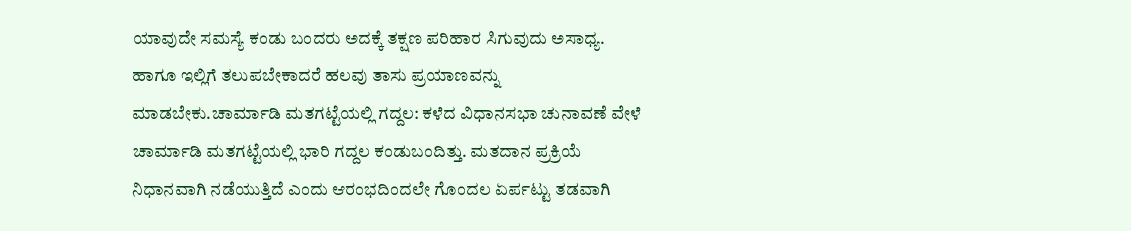ಯಾವುದೇ ಸಮಸ್ಯೆ ಕಂಡು ಬಂದರು ಅದಕ್ಕೆ ತಕ್ಷಣ ಪರಿಹಾರ ಸಿಗುವುದು ಅಸಾಧ್ಯ. ಹಾಗೂ ಇಲ್ಲಿಗೆ ತಲುಪಬೇಕಾದರೆ ಹಲವು ತಾಸು ಪ್ರಯಾಣವನ್ನು ಮಾಡಬೇಕು.ಚಾರ್ಮಾಡಿ ಮತಗಟ್ಟೆಯಲ್ಲಿ ಗದ್ದಲ: ಕಳೆದ ವಿಧಾನಸಭಾ ಚುನಾವಣೆ ವೇಳೆ ಚಾರ್ಮಾಡಿ ಮತಗಟ್ಟೆಯಲ್ಲಿ ಭಾರಿ ಗದ್ದಲ ಕಂಡುಬಂದಿತ್ತು. ಮತದಾನ ಪ್ರಕ್ರಿಯೆ ನಿಧಾನವಾಗಿ ನಡೆಯುತ್ತಿದೆ ಎಂದು ಆರಂಭದಿಂದಲೇ ಗೊಂದಲ ಏರ್ಪಟ್ಟು ತಡವಾಗಿ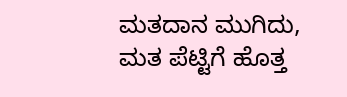ಮತದಾನ ಮುಗಿದು, ಮತ ಪೆಟ್ಟಿಗೆ ಹೊತ್ತ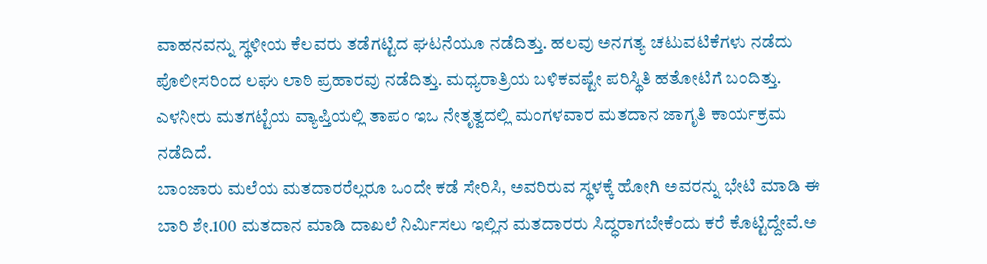ವಾಹನವನ್ನು ಸ್ಥಳೀಯ ಕೆಲವರು ತಡೆಗಟ್ಟಿದ ಘಟನೆಯೂ ನಡೆದಿತ್ತು. ಹಲವು ಅನಗತ್ಯ ಚಟುವಟಿಕೆಗಳು ನಡೆದು ಪೊಲೀಸರಿಂದ ಲಘು ಲಾಠಿ ಪ್ರಹಾರವು ನಡೆದಿತ್ತು. ಮಧ್ಯರಾತ್ರಿಯ ಬಳಿಕವಷ್ಟೇ ಪರಿಸ್ಥಿತಿ ಹತೋಟಿಗೆ ಬಂದಿತ್ತು.
ಎಳನೀರು ಮತಗಟ್ಟೆಯ ವ್ಯಾಪ್ತಿಯಲ್ಲಿ ತಾಪಂ ಇಒ ನೇತೃತ್ವದಲ್ಲಿ ಮಂಗಳವಾರ ಮತದಾನ ಜಾಗೃತಿ ಕಾರ್ಯಕ್ರಮ ನಡೆದಿದೆ.
ಬಾಂಜಾರು ಮಲೆಯ ಮತದಾರರೆಲ್ಲರೂ ಒಂದೇ ಕಡೆ ಸೇರಿಸಿ, ಅವರಿರುವ ಸ್ಥಳಕ್ಕೆ ಹೋಗಿ ಅವರನ್ನು ಭೇಟಿ ಮಾಡಿ ಈ ಬಾರಿ ಶೇ.100 ಮತದಾನ ಮಾಡಿ ದಾಖಲೆ ನಿರ್ಮಿಸಲು ಇಲ್ಲಿನ ಮತದಾರರು ಸಿದ್ಧರಾಗಬೇಕೆಂದು ಕರೆ ಕೊಟ್ಟಿದ್ದೇವೆ.ಅ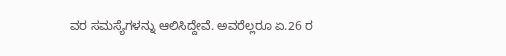ವರ ಸಮಸ್ಯೆಗಳನ್ನು ಆಲಿಸಿದ್ದೇವೆ. ಅವರೆಲ್ಲರೂ ಏ.26 ರ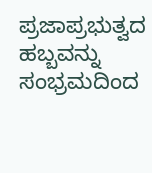ಪ್ರಜಾಪ್ರಭುತ್ವದ ಹಬ್ಬವನ್ನು ಸಂಭ್ರಮದಿಂದ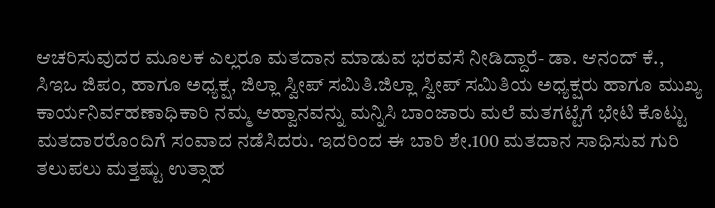ಆಚರಿಸುವುದರ ಮೂಲಕ ಎಲ್ಲರೂ ಮತದಾನ ಮಾಡುವ ಭರವಸೆ ನೀಡಿದ್ದಾರೆ- ಡಾ. ಆನಂದ್ ಕೆ., ಸಿಇಒ ಜಿಪಂ, ಹಾಗೂ ಅಧ್ಯಕ್ಷ, ಜಿಲ್ಲಾ ಸ್ವೀಪ್ ಸಮಿತಿ.ಜಿಲ್ಲಾ ಸ್ವೀಪ್ ಸಮಿತಿಯ ಅಧ್ಯಕ್ಷರು ಹಾಗೂ ಮುಖ್ಯ ಕಾರ್ಯನಿರ್ವಹಣಾಧಿಕಾರಿ ನಮ್ಮ ಆಹ್ವಾನವನ್ನು ಮನ್ನಿಸಿ ಬಾಂಜಾರು ಮಲೆ ಮತಗಟ್ಟೆಗೆ ಭೇಟಿ ಕೊಟ್ಟು ಮತದಾರರೊಂದಿಗೆ ಸಂವಾದ ನಡೆಸಿದರು. ಇದರಿಂದ ಈ ಬಾರಿ ಶೇ.100 ಮತದಾನ ಸಾಧಿಸುವ ಗುರಿ ತಲುಪಲು ಮತ್ತಷ್ಟು ಉತ್ಸಾಹ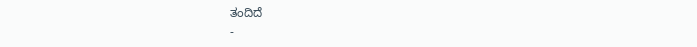ತಂದಿದೆ
-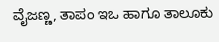ವೈಜಣ್ಣ, ತಾಪಂ ಇಒ ಹಾಗೂ ತಾಲೂಕು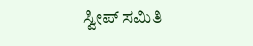ಸ್ವೀಪ್ ಸಮಿತಿ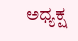ಅಧ್ಯಕ್ಷ